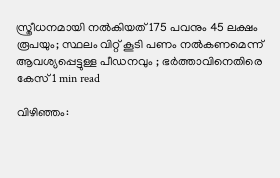സ്ത്രീധനമായി നല്‍കിയത് 175 പവനും 45 ലക്ഷം രൂപയും; സ്ഥലം വിറ്റ് കൂടി പണം നല്‍കണമെന്ന് ആവശ്യപ്പെട്ടുള്ള പീഡനവും ; ഭര്‍ത്താവിനെതിരെ കേസ്1 min read

വിഴിഞ്ഞം: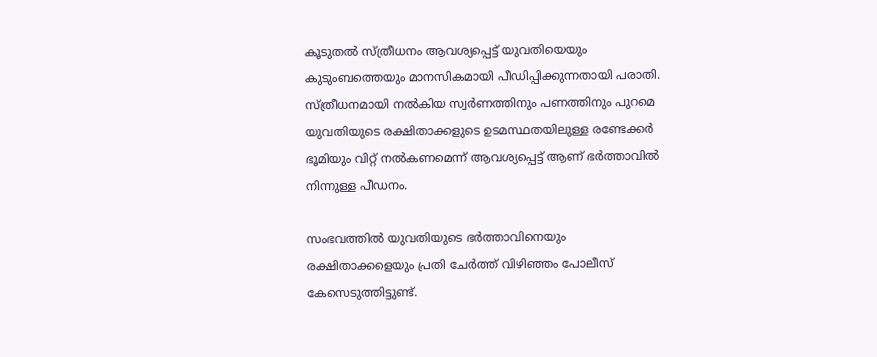കൂടുതല്‍ സ്ത്രീധനം ആവശ്യപ്പെട്ട് യുവതിയെയും കുടുംബത്തെയും മാനസികമായി പീഡിപ്പിക്കുന്നതായി പരാതി. സ്ത്രീധനമായി നല്‍കിയ സ്വര്‍ണത്തിനും പണത്തിനും പുറമെ യുവതിയുടെ രക്ഷിതാക്കളുടെ ഉടമസ്ഥതയിലുള്ള രണ്ടേക്കര്‍ ഭൂമിയും വിറ്റ് നല്‍കണമെന്ന് ആവശ്യപ്പെട്ട് ആണ് ഭര്‍ത്താവിൽ നിന്നുള്ള പീഡനം.

സംഭവത്തില്‍ യുവതിയുടെ ഭര്‍ത്താവിനെയും രക്ഷിതാക്കളെയും പ്രതി ചേര്‍ത്ത് വിഴിഞ്ഞം പോലീസ് കേസെടുത്തിട്ടുണ്ട്.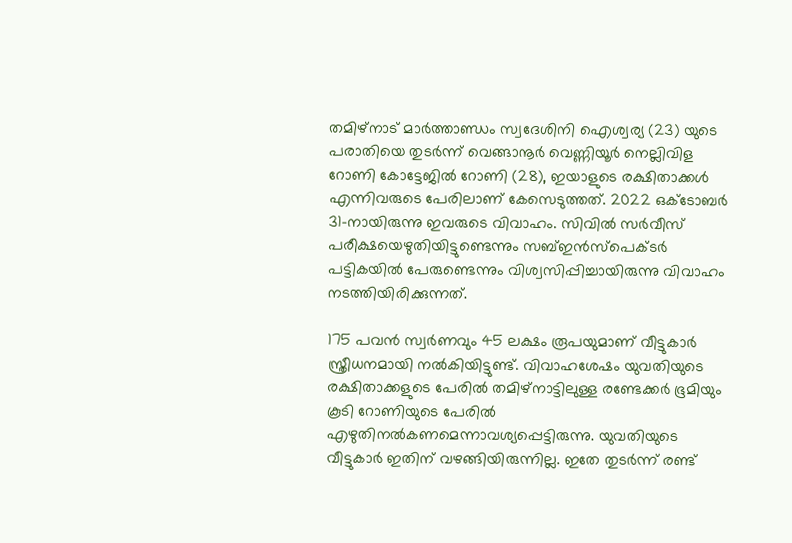തമിഴ്‌നാട് മാര്‍ത്താണ്ഡം സ്വദേശിനി ഐശ്വര്യ (23) യുടെ പരാതിയെ തുടര്‍ന്ന് വെങ്ങാനൂര്‍ വെണ്ണിയൂര്‍ നെല്ലിവിള റോണി കോട്ടേജില്‍ റോണി (28), ഇയാളുടെ രക്ഷിതാക്കള്‍ എന്നിവരുടെ പേരിലാണ് കേസെടുത്തത്. 2022 ഒക്‌ടോബര്‍ 31-നായിരുന്നു ഇവരുടെ വിവാഹം. സിവില്‍ സര്‍വീസ് പരീക്ഷയെഴുതിയിട്ടുണ്ടെന്നും സബ്‌ഇൻസ്‌പെക്ടര്‍ പട്ടികയില്‍ പേരുണ്ടെന്നും വിശ്വസിപ്പിച്ചായിരുന്നു വിവാഹം നടത്തിയിരിക്കുന്നത്.

175 പവൻ സ്വര്‍ണവും 45 ലക്ഷം രൂപയുമാണ് വീട്ടുകാര്‍ സ്ത്രീധനമായി നല്‍കിയിട്ടുണ്ട്. വിവാഹശേഷം യുവതിയുടെ രക്ഷിതാക്കളുടെ പേരില്‍ തമിഴ്‌നാട്ടിലുള്ള രണ്ടേക്കര്‍ ഭൂമിയും കൂടി റോണിയുടെ പേരില്‍ എഴുതിനല്‍കണമെന്നാവശ്യപ്പെട്ടിരുന്നു. യുവതിയുടെ വീട്ടുകാര്‍ ഇതിന് വഴങ്ങിയിരുന്നില്ല. ഇതേ തുടര്‍ന്ന് രണ്ട്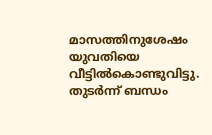മാസത്തിനുശേഷം യുവതിയെ വീട്ടില്‍കൊണ്ടുവിട്ടു. തുടര്‍ന്ന് ബന്ധം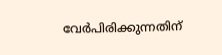വേര്‍പിരിക്കുന്നതിന്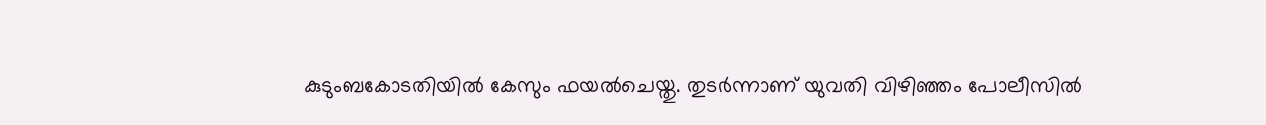കുടുംബകോടതിയില്‍ കേസും ഫയല്‍ചെയ്തു. തുടര്‍ന്നാണ് യുവതി വിഴിഞ്ഞം പോലീസില്‍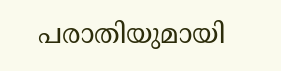പരാതിയുമായി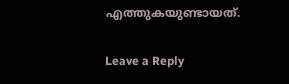എത്തുകയുണ്ടായത്.

Leave a Reply